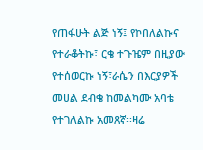የጠፋሁት ልጅ ነኝ፤ የኮበለልኩና የተራቆትኩ፣ ርቄ ተጉዤም በዚያው የተሰወርኩ ነኝ፣ራሴን በእርያዎች መሀል ደብቄ ከመልካሙ አባቴ የተገለልኩ አመጸኛ፡፡ዛሬ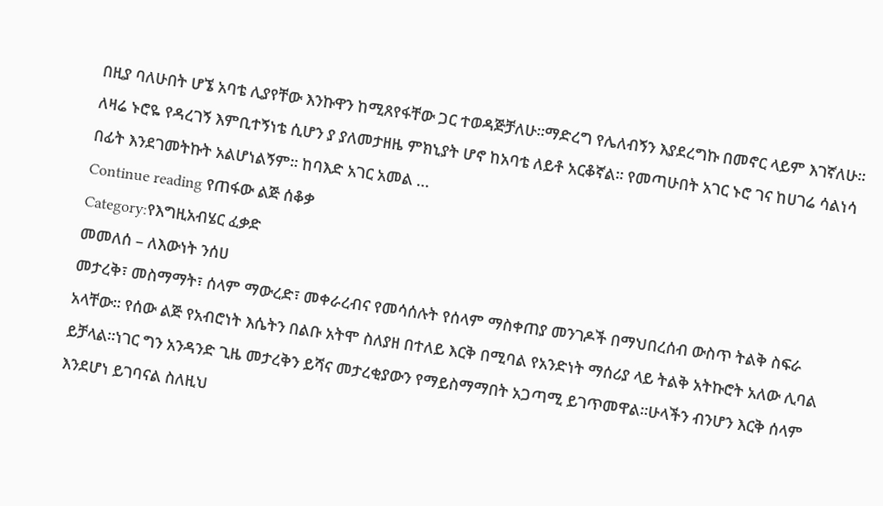በዚያ ባለሁበት ሆኜ አባቴ ሊያየቸው እንኩዋን ከሚጸየፋቸው ጋር ተወዳጅቻለሁ፡፡ማድረግ የሌለብኝን እያደረግኩ በመኖር ላይም እገኛለሁ፡፡ ለዛሬ ኑሮዬ የዳረገኝ እምቢተኝነቴ ሲሆን ያ ያለመታዘዜ ምክኒያት ሆኖ ከአባቴ ለይቶ አርቆኛል፡፡ የመጣሁበት አገር ኑሮ ገና ከሀገሬ ሳልነሳ በፊት እንደገመትኩት አልሆነልኝም፡፡ ከባእድ አገር አመል …
Continue reading የጠፋው ልጅ ሰቆቃ
Category:የእግዚአብሄር ፈቃድ
መመለሰ – ለእውነት ንሰሀ
መታረቅ፣ መስማማት፣ ሰላም ማውረድ፣ መቀራረብና የመሳሰሉት የሰላም ማስቀጠያ መንገዶች በማህበረሰብ ውስጥ ትልቅ ስፍራ አላቸው፡፡ የሰው ልጅ የአብሮነት እሴትን በልቡ አትሞ ስለያዘ በተለይ እርቅ በሚባል የአንድነት ማሰሪያ ላይ ትልቅ አትኩሮት አለው ሊባል ይቻላል፡፡ነገር ግን አንዳንድ ጊዜ መታረቅን ይሻና መታረቂያውን የማይስማማበት አጋጣሚ ይገጥመዋል፡፡ሁላችን ብንሆን እርቅ ሰላም እንደሆነ ይገባናል ስለዚህ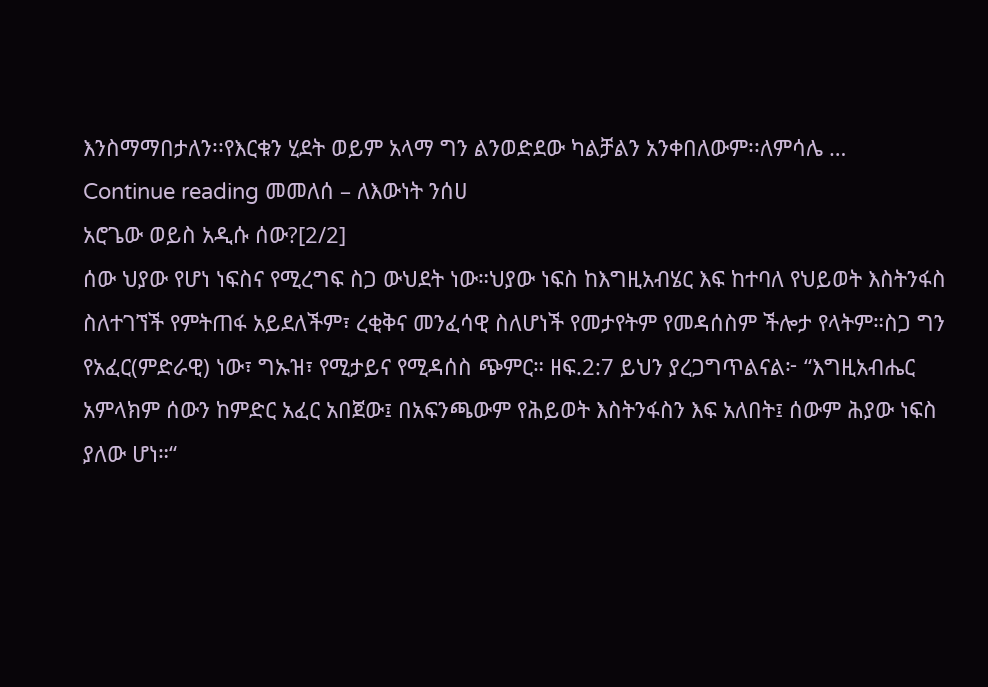እንስማማበታለን፡፡የእርቁን ሂደት ወይም አላማ ግን ልንወድደው ካልቻልን አንቀበለውም፡፡ለምሳሌ …
Continue reading መመለሰ – ለእውነት ንሰሀ
አሮጌው ወይስ አዲሱ ሰው?[2/2]
ሰው ህያው የሆነ ነፍስና የሚረግፍ ስጋ ውህደት ነው።ህያው ነፍስ ከእግዚአብሄር እፍ ከተባለ የህይወት እስትንፋስ ስለተገኘች የምትጠፋ አይደለችም፣ ረቂቅና መንፈሳዊ ስለሆነች የመታየትም የመዳሰስም ችሎታ የላትም።ስጋ ግን የአፈር(ምድራዊ) ነው፣ ግኡዝ፣ የሚታይና የሚዳሰስ ጭምር። ዘፍ.2:7 ይህን ያረጋግጥልናል፦ “እግዚአብሔር አምላክም ሰውን ከምድር አፈር አበጀው፤ በአፍንጫውም የሕይወት እስትንፋስን እፍ አለበት፤ ሰውም ሕያው ነፍስ ያለው ሆነ።“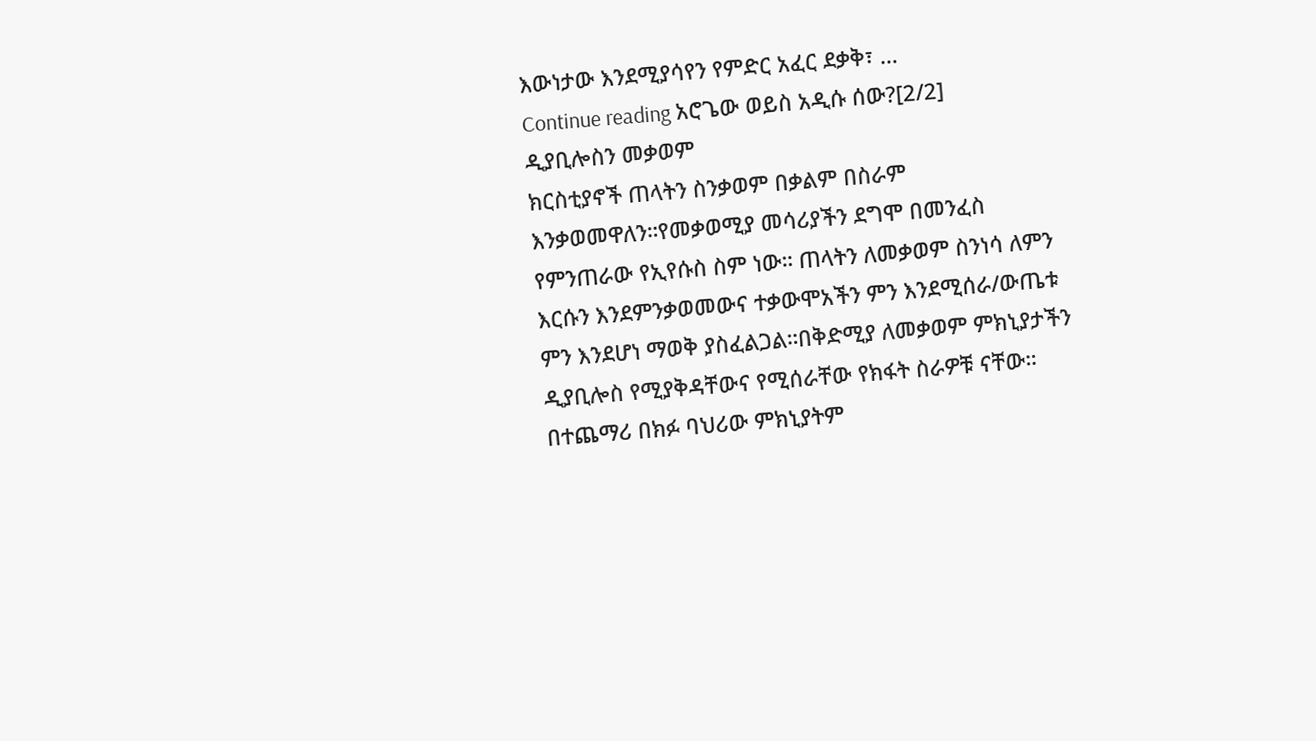እውነታው እንደሚያሳየን የምድር አፈር ደቃቅ፣ …
Continue reading አሮጌው ወይስ አዲሱ ሰው?[2/2]
ዲያቢሎስን መቃወም
ክርስቲያኖች ጠላትን ስንቃወም በቃልም በስራም እንቃወመዋለን።የመቃወሚያ መሳሪያችን ደግሞ በመንፈስ የምንጠራው የኢየሱስ ስም ነው። ጠላትን ለመቃወም ስንነሳ ለምን እርሱን እንደምንቃወመውና ተቃውሞአችን ምን እንደሚሰራ/ውጤቱ ምን እንደሆነ ማወቅ ያስፈልጋል።በቅድሚያ ለመቃወም ምክኒያታችን ዲያቢሎስ የሚያቅዳቸውና የሚሰራቸው የክፋት ስራዎቹ ናቸው። በተጨማሪ በክፉ ባህሪው ምክኒያትም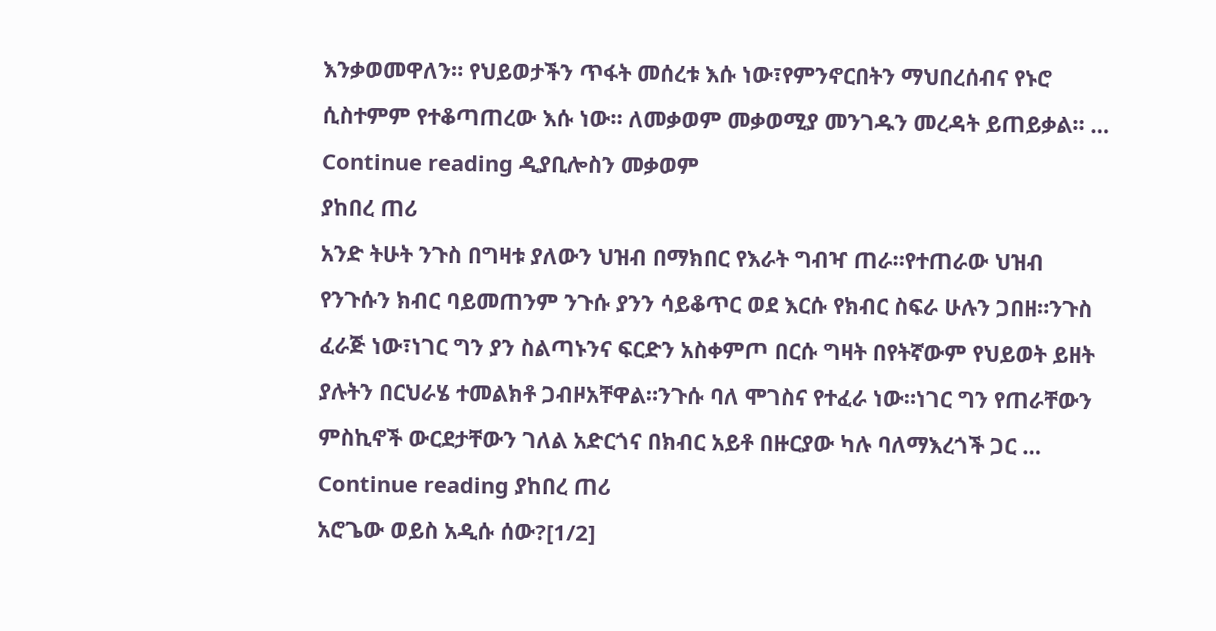እንቃወመዋለን። የህይወታችን ጥፋት መሰረቱ እሱ ነው፣የምንኖርበትን ማህበረሰብና የኑሮ ሲስተምም የተቆጣጠረው እሱ ነው። ለመቃወም መቃወሚያ መንገዱን መረዳት ይጠይቃል። …
Continue reading ዲያቢሎስን መቃወም
ያከበረ ጠሪ
አንድ ትሁት ንጉስ በግዛቱ ያለውን ህዝብ በማክበር የእራት ግብዣ ጠራ።የተጠራው ህዝብ የንጉሱን ክብር ባይመጠንም ንጉሱ ያንን ሳይቆጥር ወደ እርሱ የክብር ስፍራ ሁሉን ጋበዘ።ንጉስ ፈራጅ ነው፣ነገር ግን ያን ስልጣኑንና ፍርድን አስቀምጦ በርሱ ግዛት በየትኛውም የህይወት ይዘት ያሉትን በርህራሄ ተመልክቶ ጋብዞአቸዋል።ንጉሱ ባለ ሞገስና የተፈራ ነው።ነገር ግን የጠራቸውን ምስኪኖች ውርደታቸውን ገለል አድርጎና በክብር አይቶ በዙርያው ካሉ ባለማእረጎች ጋር …
Continue reading ያከበረ ጠሪ
አሮጌው ወይስ አዲሱ ሰው?[1/2]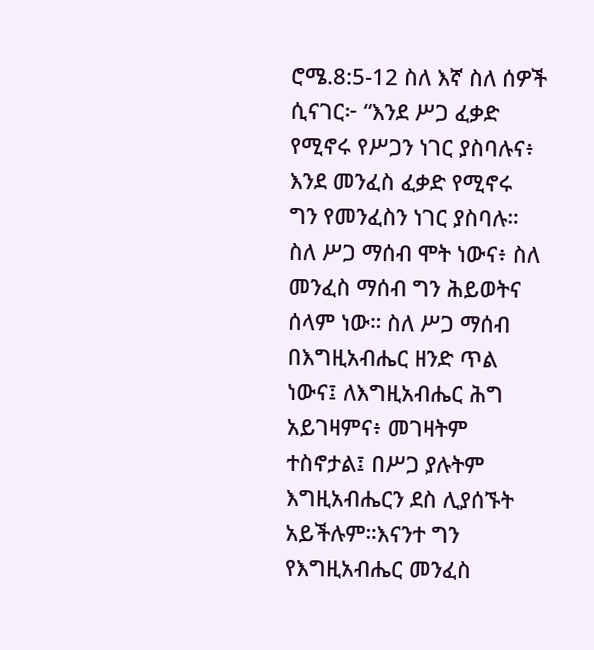ሮሜ.8:5-12 ስለ እኛ ስለ ሰዎች ሲናገር፦ “እንደ ሥጋ ፈቃድ የሚኖሩ የሥጋን ነገር ያስባሉና፥ እንደ መንፈስ ፈቃድ የሚኖሩ ግን የመንፈስን ነገር ያስባሉ። ስለ ሥጋ ማሰብ ሞት ነውና፥ ስለ መንፈስ ማሰብ ግን ሕይወትና ሰላም ነው። ስለ ሥጋ ማሰብ በእግዚአብሔር ዘንድ ጥል ነውና፤ ለእግዚአብሔር ሕግ አይገዛምና፥ መገዛትም ተስኖታል፤ በሥጋ ያሉትም እግዚአብሔርን ደስ ሊያሰኙት አይችሉም።እናንተ ግን የእግዚአብሔር መንፈስ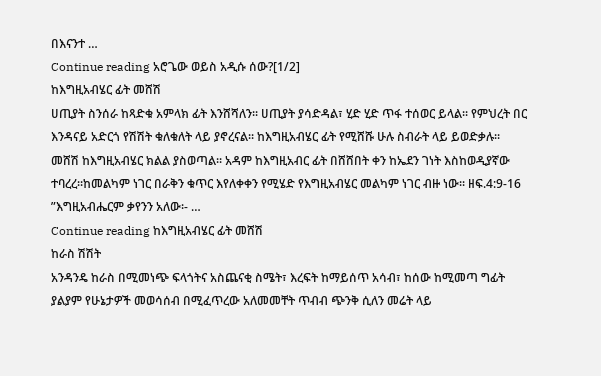በእናንተ …
Continue reading አሮጌው ወይስ አዲሱ ሰው?[1/2]
ከእግዚአብሄር ፊት መሸሽ
ሀጢያት ስንሰራ ከጻድቁ አምላክ ፊት እንሸሻለን፡፡ ሀጢያት ያሳድዳል፣ ሂድ ሂድ ጥፋ ተሰወር ይላል፡፡ የምህረት በር እንዳናይ አድርጎ የሽሽት ቁለቁለት ላይ ያኖረናል፡፡ ከእግዚአብሄር ፊት የሚሸሹ ሁሉ ስብራት ላይ ይወድቃሉ፡፡ መሸሽ ከእግዚአብሄር ክልል ያስወጣል፡፡ አዳም ከእግዚአብር ፊት በሸሸበት ቀን ከኤደን ገነት እስከወዲያኛው ተባረረ፡፡ከመልካም ነገር በራቅን ቁጥር እየለቀቀን የሚሄድ የእግዚአብሄር መልካም ነገር ብዙ ነው፡፡ ዘፍ.4:9-16 ”እግዚአብሔርም ቃየንን አለው፡- …
Continue reading ከእግዚአብሄር ፊት መሸሽ
ከራስ ሽሽት
አንዳንዴ ከራስ በሚመነጭ ፍላጎትና አስጨናቂ ስሜት፣ እረፍት ከማይሰጥ አሳብ፣ ከሰው ከሚመጣ ግፊት ያልያም የሁኔታዎች መወሳሰብ በሚፈጥረው አለመመቸት ጥብብ ጭንቅ ሲለን መሬት ላይ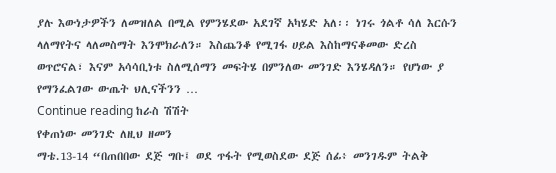ያሉ እውነታዎችን ለመዝለል በሚል የምንሄደው አደገኛ አካሄድ አለ፡፡ ነገሩ ጎልቶ ሳለ እርሱን ላለማየትና ላለመስማት እንሞክራለን። እስጨንቆ የሚገፋ ሀይል እስከማናቆመው ድረስ ወጥሮናል፣ እናም አሳሳቢነቱ ስለሚሰማን መፍትሄ በምንለው መንገድ እንሄዳለን። የሆነው ያ የማንፈልገው ውጤት ህሊናችንን …
Continue reading ከራስ ሽሽት
የቀጠነው መንገድ ለዚህ ዘመን
ማቴ.13-14 “በጠበበው ደጅ ግቡ፤ ወደ ጥፋት የሚወስደው ደጅ ሰፊ፥ መንገዱም ትልቅ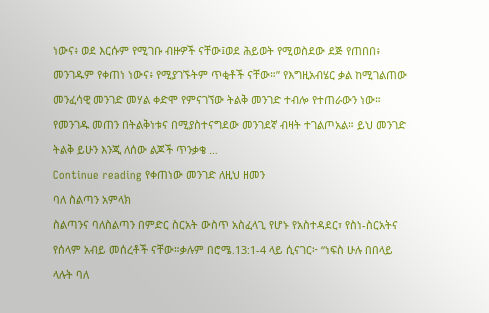ነውና፥ ወደ እርሱም የሚገቡ ብዙዎች ናቸው፤ወደ ሕይወት የሚወስደው ደጅ የጠበበ፥ መንገዱም የቀጠነ ነውና፥ የሚያገኙትም ጥቂቶች ናቸው።” የእግዚአብሄር ቃል ከሚገልጠው መንፈሳዊ መንገድ መሃል ቀድሞ የምናገኘው ትልቅ መንገድ ተብሎ የተጠራውን ነው። የመንገዱ መጠን በትልቅነቱና በሚያስተናግደው መንገደኛ ብዛት ተገልጦአል። ይህ መንገድ ትልቅ ይሁን እንጂ ለሰው ልጆች ጥንቃቄ …
Continue reading የቀጠነው መንገድ ለዚህ ዘመን
ባለ ስልጣን አምላክ
ስልጣንና ባለስልጣን በምድር ስርአት ውስጥ አስፈላጊ የሆኑ የአስተዳደር፣ የስነ-ስርአትና የሰላም አብይ መሰረቶች ናቸው።ቃሉም በሮሜ.13:1-4 ላይ ሲናገር፦ “ነፍስ ሁሉ በበላይ ላሉት ባለ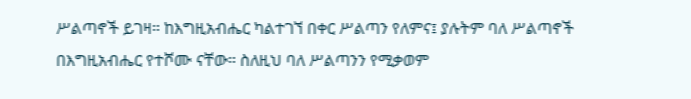ሥልጣኖች ይገዛ። ከእግዚአብሔር ካልተገኘ በቀር ሥልጣን የለምና፤ ያሉትም ባለ ሥልጣኖች በእግዚአብሔር የተሾሙ ናቸው። ስለዚህ ባለ ሥልጣንን የሚቃወም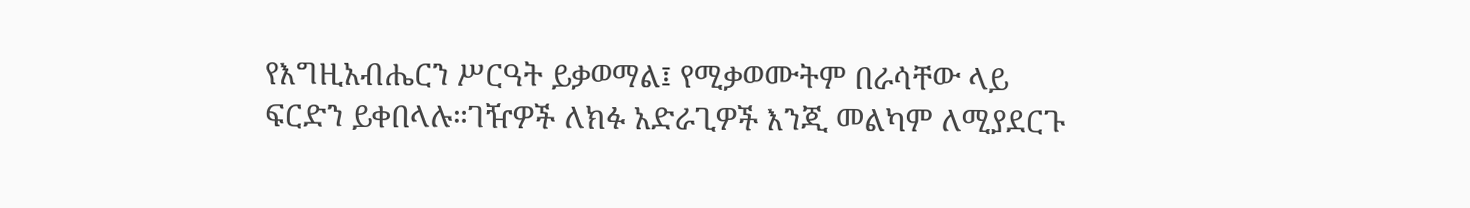የእግዚአብሔርን ሥርዓት ይቃወማል፤ የሚቃወሙትም በራሳቸው ላይ ፍርድን ይቀበላሉ።ገዥዎች ለክፉ አድራጊዎች እንጂ መልካም ለሚያደርጉ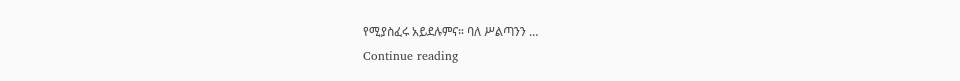የሚያስፈሩ አይደሉምና። ባለ ሥልጣንን …
Continue reading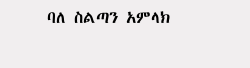ባለ ስልጣን አምላክ